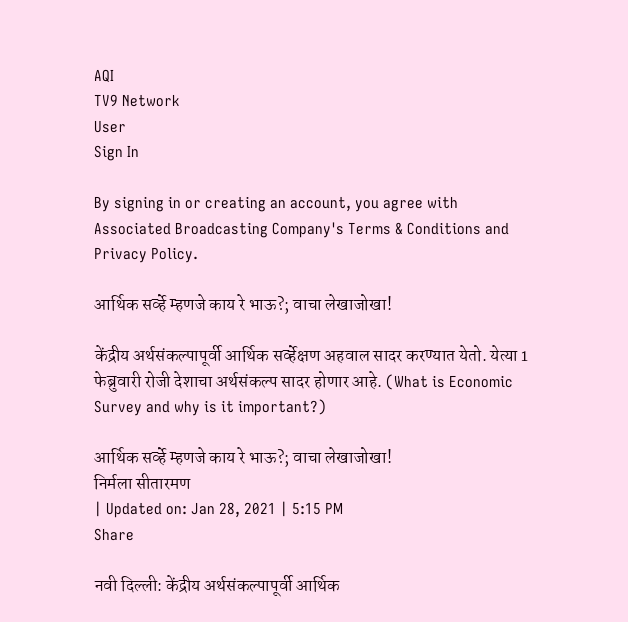AQI
TV9 Network
User
Sign In

By signing in or creating an account, you agree with Associated Broadcasting Company's Terms & Conditions and Privacy Policy.

आर्थिक सर्व्हे म्हणजे काय रे भाऊ?; वाचा लेखाजोखा!

केंद्रीय अर्थसंकल्पापूर्वी आर्थिक सर्व्हेक्षण अहवाल सादर करण्यात येतो. येत्या 1 फेब्रुवारी रोजी देशाचा अर्थसंकल्प सादर होणार आहे. (What is Economic Survey and why is it important?)

आर्थिक सर्व्हे म्हणजे काय रे भाऊ?; वाचा लेखाजोखा!
निर्मला सीतारमण
| Updated on: Jan 28, 2021 | 5:15 PM
Share

नवी दिल्ली: केंद्रीय अर्थसंकल्पापूर्वी आर्थिक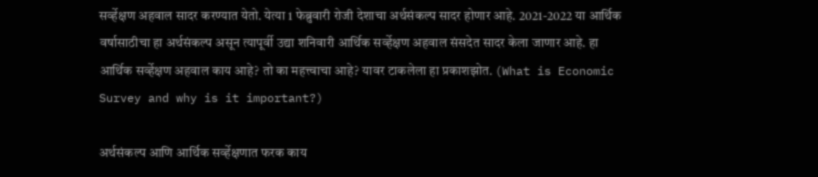सर्व्हेक्षण अहवाल सादर करण्यात येतो. येत्या 1 फेब्रुवारी रोजी देशाचा अर्थसंकल्प सादर होणार आहे. 2021-2022 या आर्थिक वर्षासाठीचा हा अर्थसंकल्प असून त्यापूर्वी उद्या शनिवारी आर्थिक सर्व्हेक्षण अहवाल संसदेत सादर केला जाणार आहे. हा आर्थिक सर्व्हेक्षण अहवाल काय आहे? तो का महत्त्वाचा आहे? यावर टाकलेला हा प्रकाशझोत. (What is Economic Survey and why is it important?)

अर्थसंकल्प आणि आर्थिक सर्व्हेक्षणात फरक काय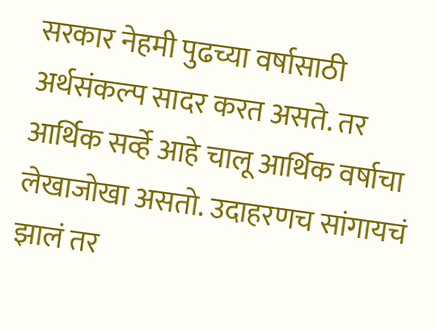सरकार नेहमी पुढच्या वर्षासाठी अर्थसंकल्प सादर करत असते. तर आर्थिक सर्व्हे आहे चालू आर्थिक वर्षाचा लेखाजोखा असतो. उदाहरणच सांगायचं झालं तर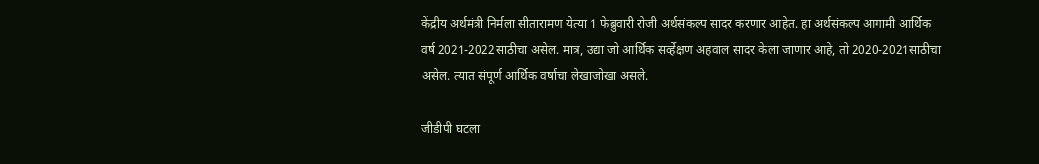केंद्रीय अर्थमंत्री निर्मला सीतारामण येत्या 1 फेब्रुवारी रोजी अर्थसंकल्प सादर करणार आहेत. हा अर्थसंकल्प आगामी आर्थिक वर्ष 2021-2022साठीचा असेल. मात्र, उद्या जो आर्थिक सर्व्हेक्षण अहवाल सादर केला जाणार आहे, तो 2020-2021साठीचा असेल. त्यात संपूर्ण आर्थिक वर्षाचा लेखाजोखा असले.

जीडीपी घटला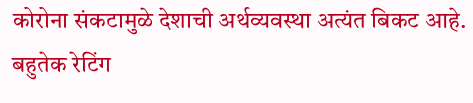कोरोना संकटामुळे देशाची अर्थव्यवस्था अत्यंत बिकट आहे. बहुतेक रेटिंग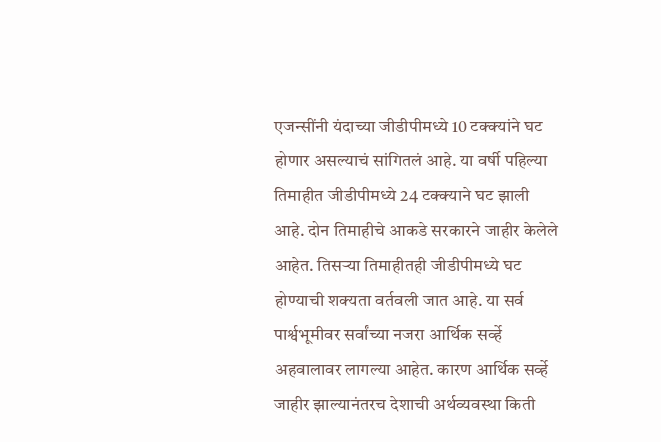एजन्सींनी यंदाच्या जीडीपीमध्ये 10 टक्क्यांने घट होणार असल्याचं सांगितलं आहे. या वर्षी पहिल्या तिमाहीत जीडीपीमध्ये 24 टक्क्याने घट झाली आहे. दोन तिमाहीचे आकडे सरकारने जाहीर केलेले आहेत. तिसऱ्या तिमाहीतही जीडीपीमध्ये घट होण्याची शक्यता वर्तवली जात आहे. या सर्व पार्श्वभूमीवर सर्वांच्या नजरा आर्थिक सर्व्हे अहवालावर लागल्या आहेत. कारण आर्थिक सर्व्हे जाहीर झाल्यानंतरच देशाची अर्थव्यवस्था किती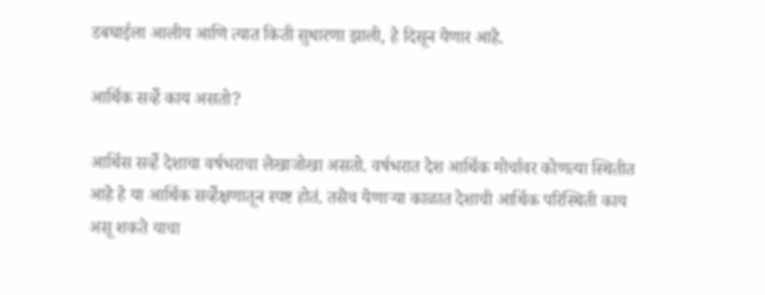डबघाईला आलीय आणि त्यात किती सुधारणा झाली, हे दिसून येणार आहे.

आर्थिक सर्व्हे काय असतो?

आर्थिस सर्व्हे देशाचा वर्षभराचा लेखाजोखा असतो. वर्षभरात देश आर्थिक मोर्चावर कोणत्या स्थितीत आहे हे या आर्थिक सर्व्हेक्षणातून स्पष्ट होतं. तसेच येणाऱ्या काळात देशाची आर्थिक परिस्थिती काय असू शकते याचा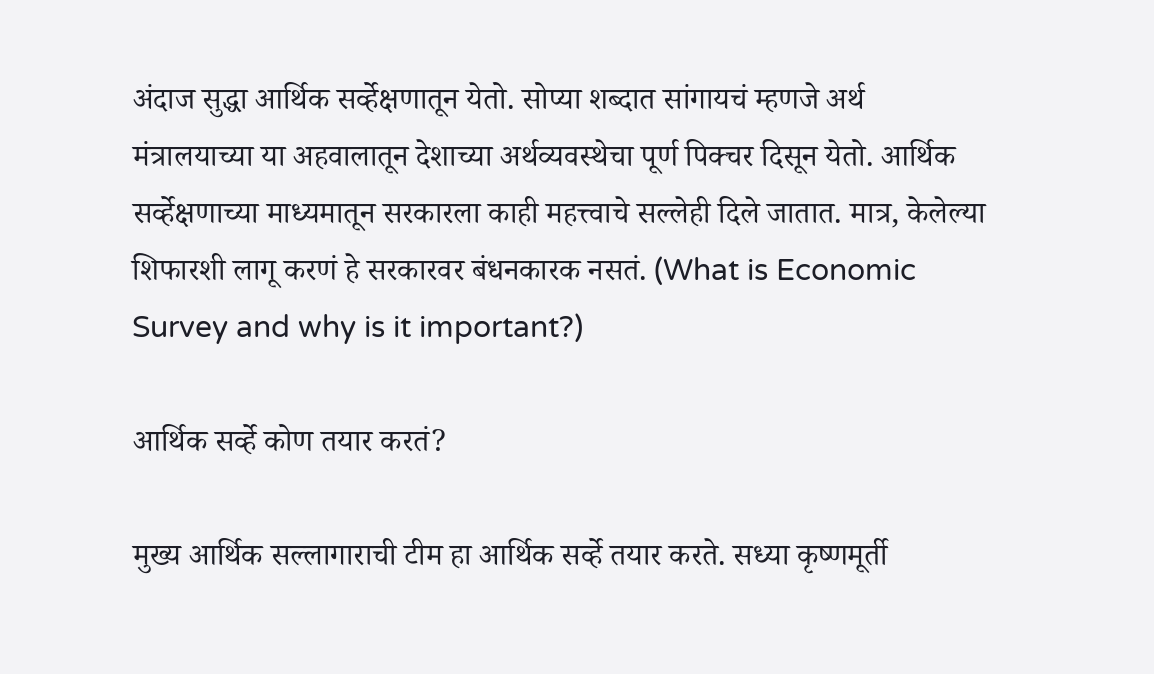अंदाज सुद्धा आर्थिक सर्व्हेक्षणातून येतो. सोप्या शब्दात सांगायचं म्हणजे अर्थ मंत्रालयाच्या या अहवालातून देशाच्या अर्थव्यवस्थेचा पूर्ण पिक्चर दिसून येतो. आर्थिक सर्व्हेक्षणाच्या माध्यमातून सरकारला काही महत्त्वाचे सल्लेही दिले जातात. मात्र, केलेल्या शिफारशी लागू करणं हे सरकारवर बंधनकारक नसतं. (What is Economic Survey and why is it important?)

आर्थिक सर्व्हे कोण तयार करतं?

मुख्य आर्थिक सल्लागाराची टीम हा आर्थिक सर्व्हे तयार करते. सध्या कृष्णमूर्ती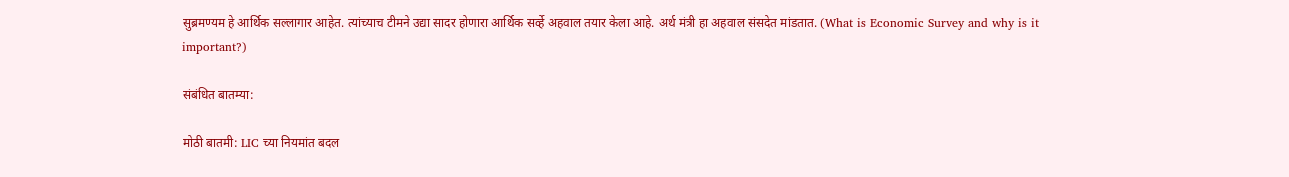सुब्रमण्यम हे आर्थिक सल्लागार आहेत. त्यांच्याच टीमने उद्या सादर होणारा आर्थिक सर्व्हे अहवाल तयार केला आहे. अर्थ मंत्री हा अहवाल संसदेत मांडतात. (What is Economic Survey and why is it important?)

संबंधित बातम्या:

मोठी बातमी: LIC च्या नियमांत बदल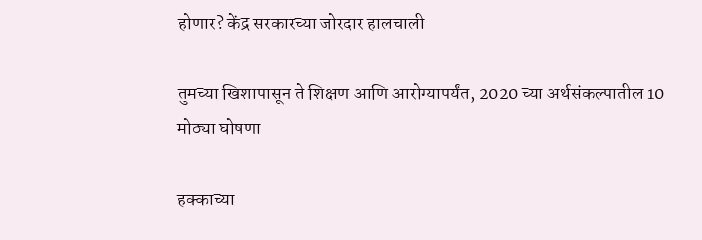होणार? केंद्र सरकारच्या जोरदार हालचाली

तुमच्या खिशापासून ते शिक्षण आणि आरोग्यापर्यंत, 2020 च्या अर्थसंकल्पातील 10 मोठ्या घोषणा

हक्काच्या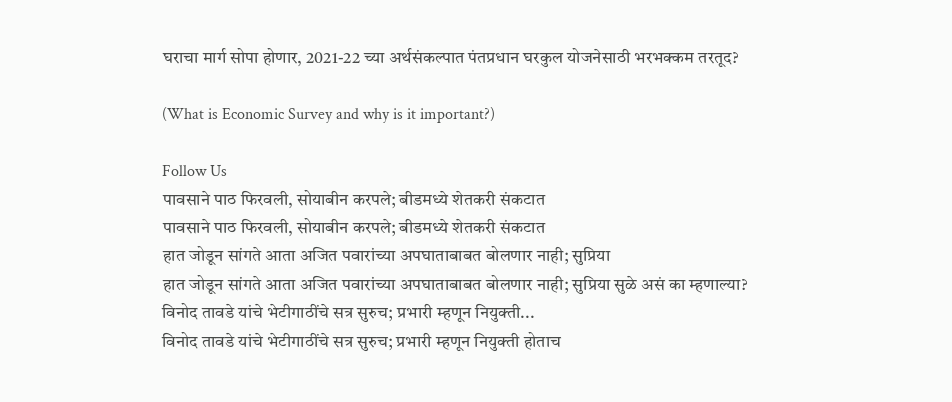घराचा मार्ग सोपा होणार, 2021-22 च्या अर्थसंकल्पात पंतप्रधान घरकुल योजनेसाठी भरभक्कम तरतूद?

(What is Economic Survey and why is it important?)

Follow Us
पावसाने पाठ फिरवली, सोयाबीन करपले; बीडमध्ये शेतकरी संकटात
पावसाने पाठ फिरवली, सोयाबीन करपले; बीडमध्ये शेतकरी संकटात
हात जोडून सांगते आता अजित पवारांच्या अपघाताबाबत बोलणार नाही; सुप्रिया
हात जोडून सांगते आता अजित पवारांच्या अपघाताबाबत बोलणार नाही; सुप्रिया सुळे असं का म्हणाल्या?
विनोद तावडे यांचे भेटीगाठींचे सत्र सुरुच; प्रभारी म्हणून नियुक्ती...
विनोद तावडे यांचे भेटीगाठींचे सत्र सुरुच; प्रभारी म्हणून नियुक्ती होताच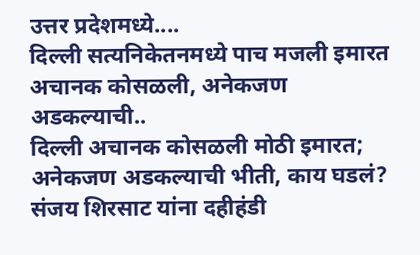उत्तर प्रदेशमध्ये....
दिल्ली सत्यनिकेतनमध्ये पाच मजली इमारत अचानक कोसळली, अनेकजण अडकल्याची..
दिल्ली अचानक कोसळली मोठी इमारत; अनेकजण अडकल्याची भीती, काय घडलं?
संजय शिरसाट यांना दहीहंडी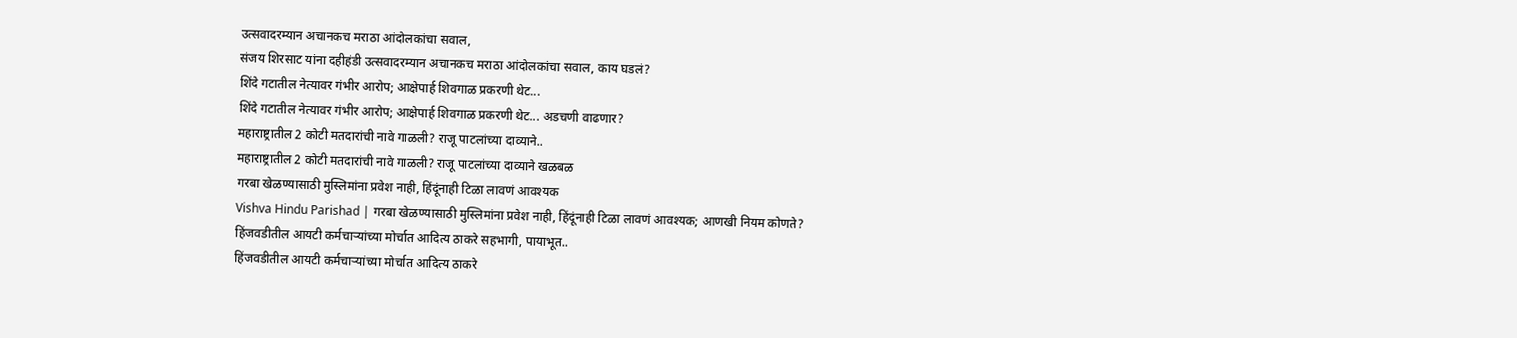उत्सवादरम्यान अचानकच मराठा आंदोलकांचा सवाल,
संजय शिरसाट यांना दहीहंडी उत्सवादरम्यान अचानकच मराठा आंदोलकांचा सवाल, काय घडलं?
शिंदे गटातील नेत्यावर गंभीर आरोप; आक्षेपार्ह शिवगाळ प्रकरणी थेट...
शिंदे गटातील नेत्यावर गंभीर आरोप; आक्षेपार्ह शिवगाळ प्रकरणी थेट... अडचणी वाढणार?
महाराष्ट्रातील 2 कोटी मतदारांची नावे गाळली? राजू पाटलांच्या दाव्याने..
महाराष्ट्रातील 2 कोटी मतदारांची नावे गाळली? राजू पाटलांच्या दाव्याने खळबळ
गरबा खेळण्यासाठी मुस्लिमांना प्रवेश नाही, हिंदूंनाही टिळा लावणं आवश्यक
Vishva Hindu Parishad | गरबा खेळण्यासाठी मुस्लिमांना प्रवेश नाही, हिंदूंनाही टिळा लावणं आवश्यक; आणखी नियम कोणते?
हिंजवडीतील आयटी कर्मचाऱ्यांच्या मोर्चात आदित्य ठाकरे सहभागी, पायाभूत..
हिंजवडीतील आयटी कर्मचाऱ्यांच्या मोर्चात आदित्य ठाकरे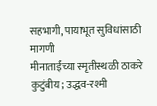सहभागी, पायाभूत सुविधांसाठी मागणी
मीनाताईंच्या स्मृतीस्थळी ठाकरे कुटुंबीय; उद्धव-रश्मी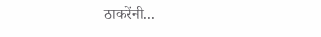ठाकरेंनी...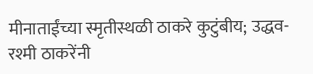मीनाताईंच्या स्मृतीस्थळी ठाकरे कुटुंबीय; उद्धव-रश्मी ठाकरेंनी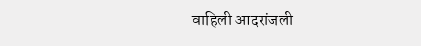वाहिली आदरांजली